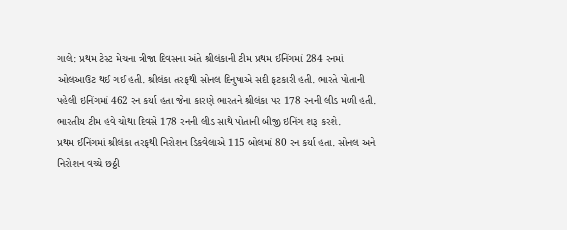ગાલે: પ્રથમ ટેસ્ટ મેચના ત્રીજા દિવસના અંતે શ્રીલંકાની ટીમ પ્રથમ ઈનિંગમાં 284 રનમાં ઓલઆઉટ થઈ ગઈ હતી. શ્રીલંકા તરફથી સોનલ દિનુષાએ સદી ફટકારી હતી. ભારતે પોતાની પહેલી ઇનિંગમાં 462 રન કર્યા હતા જેના કારણે ભારતને શ્રીલંકા પર 178 રનની લીડ મળી હતી. ભારતીય ટીમ હવે ચોથા દિવસે 178 રનની લીડ સાથે પોતાની બીજી ઇનિંગ શરૂ કરશે.
પ્રથમ ઈનિંગમાં શ્રીલંકા તરફથી નિરોશન ડિકવેલાએ 115 બોલમાં 80 રન કર્યા હતા. સોનલ અને નિરોશન વચ્ચે છઠ્ઠી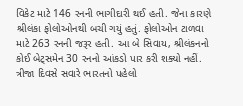વિકેટ માટે 146 રનની ભાગીદારી થઈ હતી. જેના કારણે શ્રીલંકા ફોલોઓનથી બચી ગયું હતું. ફોલોઓન ટાળવા માટે 263 રનની જરૂર હતી. આ બે સિવાય, શ્રીલંકનનો કોઈ બેટ્સમેન 30 રનનો આંકડો પાર કરી શક્યો નહીં.
ત્રીજા દિવસે સવારે ભારતનો પહેલો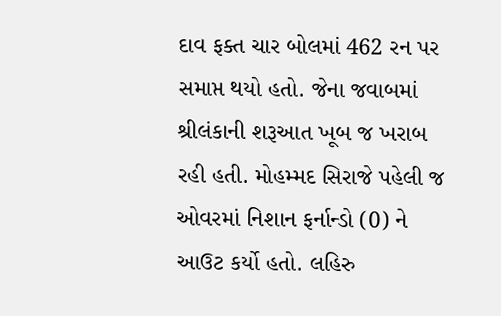દાવ ફક્ત ચાર બોલમાં 462 રન પર સમાપ્ત થયો હતો. જેના જવાબમાં શ્રીલંકાની શરૂઆત ખૂબ જ ખરાબ રહી હતી. મોહમ્મદ સિરાજે પહેલી જ ઓવરમાં નિશાન ફર્નાન્ડો (0) ને આઉટ કર્યો હતો. લહિરુ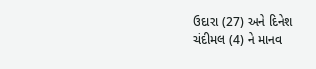ઉદારા (27) અને દિનેશ ચંદીમલ (4) ને માનવ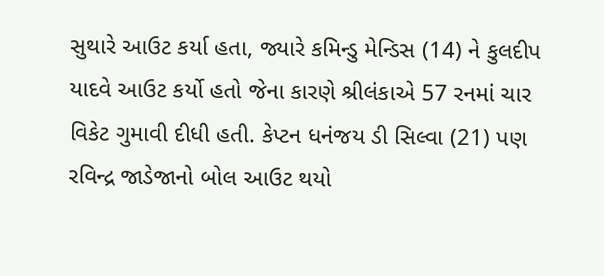સુથારે આઉટ કર્યા હતા, જ્યારે કમિન્ડુ મેન્ડિસ (14) ને કુલદીપ યાદવે આઉટ કર્યો હતો જેના કારણે શ્રીલંકાએ 57 રનમાં ચાર વિકેટ ગુમાવી દીધી હતી. કેપ્ટન ધનંજય ડી સિલ્વા (21) પણ રવિન્દ્ર જાડેજાનો બોલ આઉટ થયો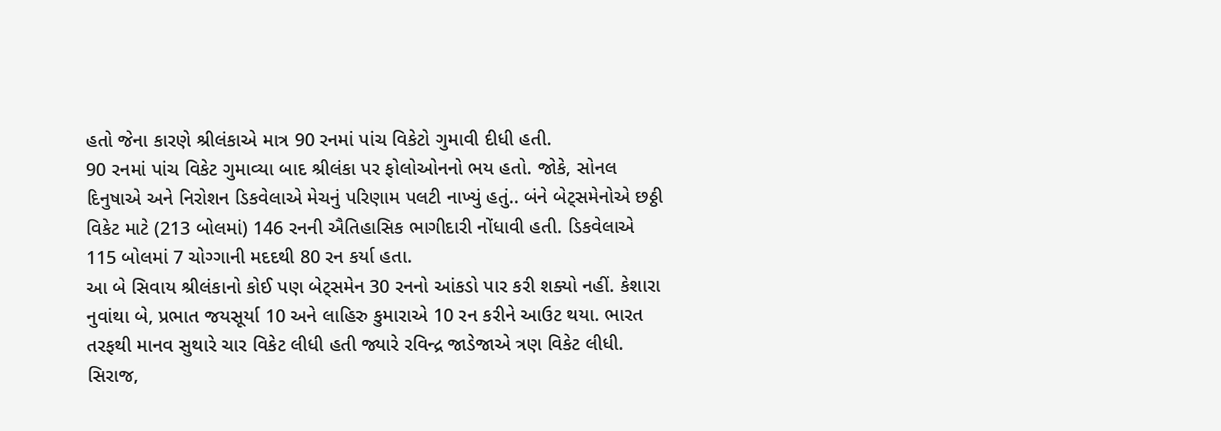હતો જેના કારણે શ્રીલંકાએ માત્ર 90 રનમાં પાંચ વિકેટો ગુમાવી દીધી હતી.
90 રનમાં પાંચ વિકેટ ગુમાવ્યા બાદ શ્રીલંકા પર ફોલોઓનનો ભય હતો. જોકે, સોનલ દિનુષાએ અને નિરોશન ડિકવેલાએ મેચનું પરિણામ પલટી નાખ્યું હતું.. બંને બેટ્સમેનોએ છઠ્ઠી વિકેટ માટે (213 બોલમાં) 146 રનની ઐતિહાસિક ભાગીદારી નોંધાવી હતી. ડિકવેલાએ 115 બોલમાં 7 ચોગ્ગાની મદદથી 80 રન કર્યા હતા.
આ બે સિવાય શ્રીલંકાનો કોઈ પણ બેટ્સમેન 30 રનનો આંકડો પાર કરી શક્યો નહીં. કેશારા નુવાંથા બે, પ્રભાત જયસૂર્યા 10 અને લાહિરુ કુમારાએ 10 રન કરીને આઉટ થયા. ભારત તરફથી માનવ સુથારે ચાર વિકેટ લીધી હતી જ્યારે રવિન્દ્ર જાડેજાએ ત્રણ વિકેટ લીધી. સિરાજ,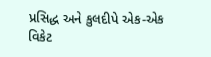પ્રસિદ્ધ અને કુલદીપે એક-એક વિકેટ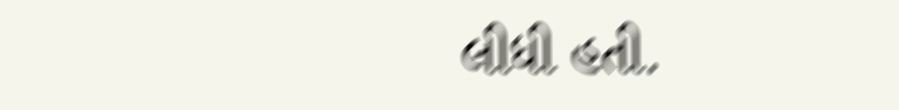લીધી હતી.